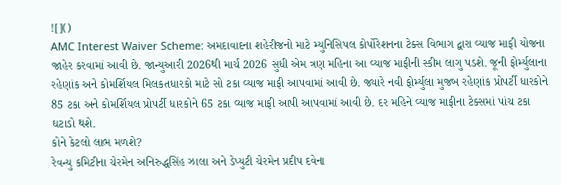![]()
AMC Interest Waiver Scheme: અમદાવાદના શહેરીજનો માટે મ્યુનિસિપલ કોર્પોરેશનના ટેક્સ વિભાગ દ્વારા વ્યાજ માફી યોજના જાહેર કરવામાં આવી છે. જાન્યુઆરી 2026થી માર્ચ 2026 સુધી એમ ત્રણ મહિના આ વ્યાજ માફીની સ્કીમ લાગુ પડશે. જૂની ફોર્મ્યુલાના રહેણાંક અને કોમર્શિયલ મિલકતધારકો માટે સો ટકા વ્યાજ માફી આપવામાં આવી છે. જ્યારે નવી ફોર્મ્યુલા મુજબ રહેણાંક પ્રોપર્ટી ધારકોને 85 ટકા અને કોમર્શિયલ પ્રોપર્ટી ધારકોને 65 ટકા વ્યાજ માફી આપી આપવામાં આવી છે. દર મહિને વ્યાજ માફીના ટેક્સમાં પાંચ ટકા ઘટાડો થશે.
કોને કેટલો લાભ મળશે?
રેવન્યુ કમિટીના ચેરમેન અનિરુદ્ધસિંહ ઝાલા અને ડેપ્યુટી ચેરમેન પ્રદીપ દવેના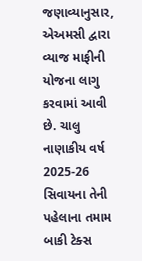જણાવ્યાનુસાર, એઅમસી દ્વારા વ્યાજ માફીની યોજના લાગુ કરવામાં આવી છે. ચાલુ નાણાકીય વર્ષ 2025-26 સિવાયના તેની પહેલાના તમામ બાકી ટેક્સ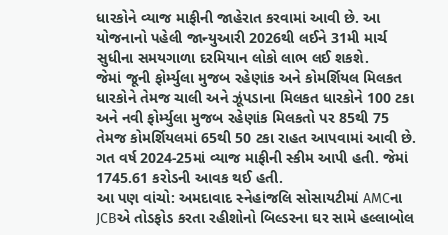ધારકોને વ્યાજ માફીની જાહેરાત કરવામાં આવી છે. આ યોજનાનો પહેલી જાન્યુઆરી 2026થી લઈને 31મી માર્ચ સુધીના સમયગાળા દરમિયાન લોકો લાભ લઈ શકશે.
જેમાં જૂની ફોર્મ્યુલા મુજબ રહેણાંક અને કોમર્શિયલ મિલકત ધારકોને તેમજ ચાલી અને ઝૂંપડાના મિલકત ધારકોને 100 ટકા અને નવી ફોર્મ્યુલા મુજબ રહેણાંક મિલકતો પર 85થી 75 તેમજ કોમર્શિયલમાં 65થી 50 ટકા રાહત આપવામાં આવી છે. ગત વર્ષ 2024-25માં વ્યાજ માફીની સ્કીમ આપી હતી. જેમાં 1745.61 કરોડની આવક થઈ હતી.
આ પણ વાંચો: અમદાવાદ સ્નેહાંજલિ સોસાયટીમાં AMCના JCBએ તોડફોડ કરતા રહીશોનો બિલ્ડરના ઘર સામે હલ્લાબોલ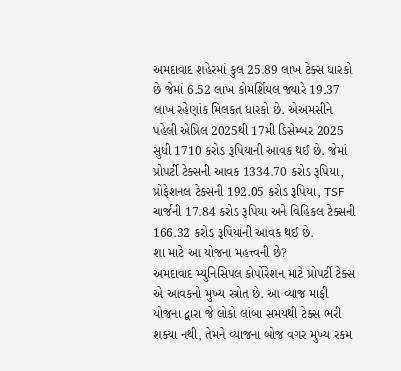અમદાવાદ શહેરમાં કુલ 25.89 લાખ ટેક્સ ધારકો છે જેમાં 6.52 લાખ કોમર્શિયલ જ્યારે 19.37 લાખ રહેણાંક મિલકત ધારકો છે. એઅમસીને પહેલી એપ્રિલ 2025થી 17મી ડિસેમ્બર 2025 સુધી 1710 કરોડ રૂપિયાની આવક થઈ છે. જેમાં પ્રોપર્ટી ટેક્સની આવક 1334.70 કરોડ રૂપિયા, પ્રોફેશનલ ટેક્સની 192.05 કરોડ રૂપિયા, TSF ચાર્જની 17.84 કરોડ રૂપિયા અને વિહિકલ ટેક્સની 166.32 કરોડ રૂપિયાની આવક થઈ છે.
શા માટે આ યોજના મહત્ત્વની છે?
અમદાવાદ મ્યુનિસિપલ કોર્પોરેશન માટે પ્રોપર્ટી ટેક્સ એ આવકનો મુખ્ય સ્ત્રોત છે. આ વ્યાજ માફી યોજના દ્વારા જે લોકો લાંબા સમયથી ટેક્સ ભરી શક્યા નથી, તેમને વ્યાજના બોજ વગર મુખ્ય રકમ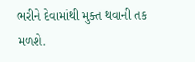ભરીને દેવામાંથી મુક્ત થવાની તક મળશે.